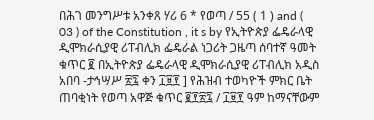በሕገ መንግሥቱ አንቀጸ ሃሪ 6 * የወጣ / 55 ( 1 ) and ( 03 ) of the Constitution , it s by የኢትዮጵያ ፌዴራላዊ ዲሞክራሲያዊ ሪፐብሊክ ፌዴራል ነጋሪት ጋዜጣ ሰባተኛ ዓመት ቁጥር ፪ በኢትዮጵያ ፌዴራላዊ ዲሞክራሲያዊ ሪፐብሊክ አዲስ አበባ -ታኅሣሥ ፳፯ ቀን ፲፱፻ ] የሕዝብ ተወካዮች ምክር ቤት ጠባቂነት የወጣ አዋጅ ቁጥር ፪፻፳፯ / ፲፱፻ ዓም ከማናቸውም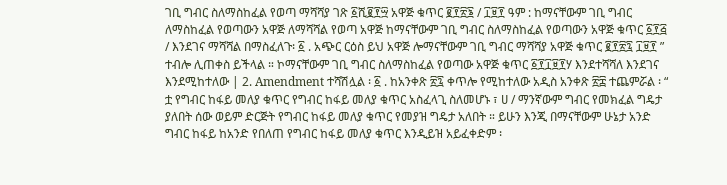ገቢ ግብር ስለማስከፈል የወጣ ማሻሻያ ገጽ ፩ሺ፪፻፵ አዋጅ ቁጥር ፪፻፳፮ / ፲፱፻ ዓም : ከማናቸውም ገቢ ግብር ለማስከፈል የወጣውን አዋጅ ለማሻሻል የወጣ አዋጅ ከማናቸውም ገቢ ግብር ስለማስከፈል የወጣውን አዋጅ ቁጥር ፩፻፭ / እንደገና ማሻሻል በማስፈለጉ፡ ፩ . አጭር ርዕስ ይህ አዋጅ ሎማናቸውም ገቢ ግብር ማሻሻያ አዋጅ ቁጥር ፪፻፳፯ ፲፱፻ ” ተብሎ ሊጠቀስ ይችላል ። ኮማናቸውም ገቢ ግብር ስለማስከፈል የወጣው አዋጅ ቁጥር ፩፻፲፱፻ሃ እንደተሻሻለ እንደገና እንደሚከተለው | 2. Amendment ተሻሽሏል ፡ ፩ . ከአንቀጽ ፳፯ ቀጥሎ የሚከተለው አዲስ አንቀጽ ፳፰ ተጨምሯል ፡ “ ቷ የግብር ከፋይ መለያ ቁጥር የግብር ከፋይ መለያ ቁጥር አስፈላጊ ስለመሆኑ ፣ ሀ / ማንኛውም ግብር የመክፈል ግዴታ ያለበት ሰው ወይም ድርጅት የግብር ከፋይ መለያ ቁጥር የመያዝ ግዴታ አለበት ። ይሁን እንጂ በማናቸውም ሁኔታ አንድ ግብር ከፋይ ከአንድ የበለጠ የግብር ከፋይ መለያ ቁጥር እንዲይዝ አይፈቀድም ፡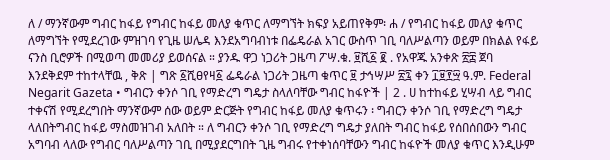ለ / ማንኛውም ግብር ከፋይ የግብር ከፋይ መለያ ቁጥር ለማግኘት ክፍያ አይጠየቅም፡ ሐ / የግብር ከፋይ መለያ ቁጥር ለማግኘት የሚደረገው ምዝገባ የጊዜ ሠሌዳ እንደአግባብነቱ በፌዴራል አገር ውስጥ ገቢ ባለሥልጣን ወይም በክልል የፋይ ናንስ ቢሮዎች በሚወጣ መመሪያ ይወሰናል ። ያንዱ ዋጋ ነጋሪት ጋዜጣ ፖሣ.ቁ. ፱ሺ፩ ፪ . የአዋጁ አንቀጽ ፳፰ ጀባ እንደቅደም ተከተላቸዉ , ቅጽ | ግጽ ፩ሺፀየዛ፩ ፌዴራል ነጋሪት ጋዜጣ ቁጥር ፱ ታኅሣሥ ፳፯ ቀን ፲፱፻፵ ዓ.ም. Federal Negarit Gazeta • ግብርን ቀንሶ ገቢ የማድረግ ግዴታ ስላለባቸው ግብር ከፋዮች | 2 . ሀ ከተከፋይ ሂሣብ ላይ ግብር ተቀናሽ የሚደረግበት ማንኛውም ሰው ወይም ድርጅት የግብር ከፋይ መለያ ቁጥሩን ፡ ግብርን ቀንሶ ገቢ የማድረግ ግዴታ ላለበትግብር ከፋይ ማስመዝገብ አለበት ። ለ ግብርን ቀንሶ ገቢ የማድረግ ግዴታ ያለበት ግብር ከፋይ የሰበሰበውን ግብር አግባብ ላለው የግብር ባለሥልጣን ገቢ በሚያደርግበት ጊዜ ግብሩ የተቀነሰባቸውን ግብር ከፋዮች መለያ ቁጥር እንዲሁም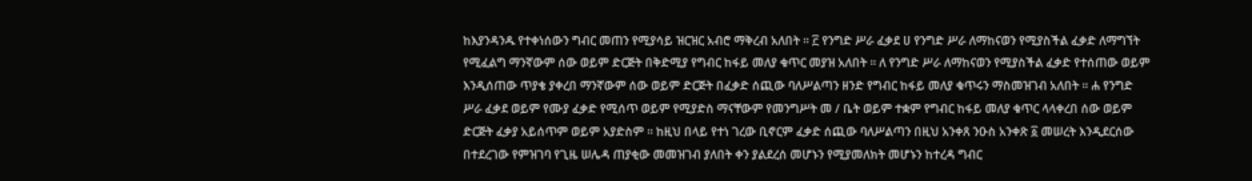ከእያንዳንዱ የተቀነሰውን ግብር መጠን የሚያሳይ ዝርዝር አብሮ ማቅረብ አለበት ። ፫ የንግድ ሥራ ፈቃደ ሀ የንግድ ሥራ ለማከናወን የሚያስችል ፈቃድ ለማግኘት የሚፈልግ ማንኛውም ሰው ወይም ድርጅት በቅድሚያ የግብር ከፋይ መለያ ቁጥር መያዝ አለበት ። ለ የንግድ ሥራ ለማከናወን የሚያስችል ፈቃድ የተሰጠው ወይም እንዲሰጠው ጥያቄ ያቀረበ ማንኛውም ሰው ወይም ድርጅት በፈቃድ ሰጪው ባለሥልጣን ዘንድ የግብር ከፋይ መለያ ቁጥሩን ማስመዝገብ አለበት ። ሐ የንግድ ሥራ ፈቃደ ወይም የሙያ ፈቃድ የሚሰጥ ወይም የሚያድስ ማናቸውም የመንግሥት መ / ቤት ወይም ተቋም የግብር ከፋይ መለያ ቁጥር ላላቀረበ ሰው ወይም ድርጅት ፈቃያ አይሰጥም ወይም አያድስም ። ከዚህ በላይ የተነ ገረው ቢኖርም ፈቃድ ሰጪው ባለሥልጣን በዚህ አንቀጸ ንዑስ አንቀጽ ፩ መሠረት እንዲደርሰው በተደረገው የምዝገባ የጊዜ ሠሌዳ ጠያቂው መመዝገብ ያለበት ቀን ያልደረሰ መሆኑን የሚያመለክት መሆኑን ከተረዳ ግብር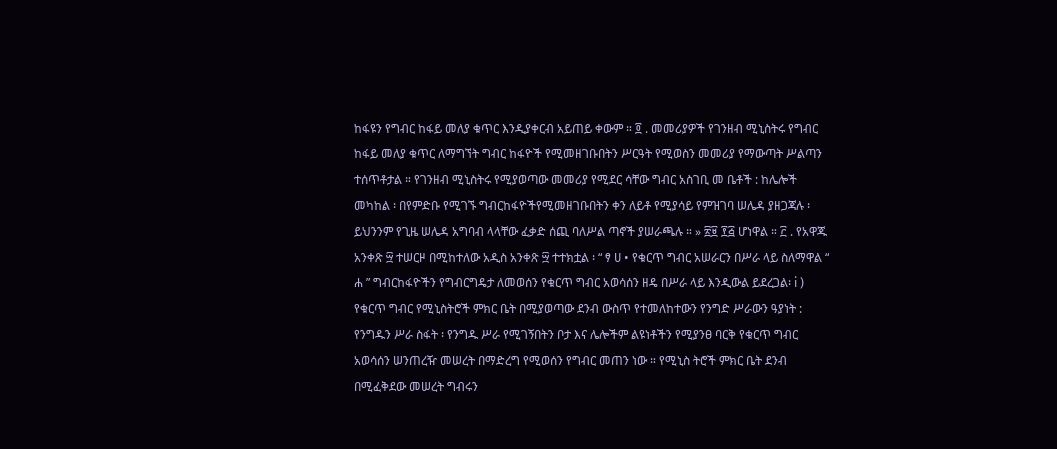ከፋዩን የግብር ከፋይ መለያ ቁጥር እንዲያቀርብ አይጠይ ቀውም ። ፬ . መመሪያዎች የገንዘብ ሚኒስትሩ የግብር ከፋይ መለያ ቁጥር ለማግኘት ግብር ከፋዮች የሚመዘገቡበትን ሥርዓት የሚወስን መመሪያ የማውጣት ሥልጣን ተሰጥቶታል ። የገንዘብ ሚኒስትሩ የሚያወጣው መመሪያ የሚደር ሳቸው ግብር አስገቢ መ ቤቶች : ከሌሎች መካከል ፡ በየምድቡ የሚገኙ ግብርከፋዮችየሚመዘገቡበትን ቀን ለይቶ የሚያሳይ የምዝገባ ሠሌዳ ያዘጋጃሉ ፡ ይህንንም የጊዜ ሠሌዳ አግባብ ላላቸው ፈቃድ ሰጪ ባለሥል ጣኖች ያሠራጫሉ ። » ፳፱ ፻፭ ሆነዋል ። ፫ . የአዋጁ አንቀጽ ፵ ተሠርዞ በሚከተለው አዲስ አንቀጽ ፵ ተተክቷል ፡ “ ፃ ሀ • የቁርጥ ግብር አሠራርን በሥራ ላይ ስለማዋል “ ሐ ” ግብርከፋዮችን የግብርግዴታ ለመወሰን የቁርጥ ግብር አወሳሰን ዘዴ በሥራ ላይ እንዲውል ይደረጋል፡ i ) የቁርጥ ግብር የሚኒስትሮች ምክር ቤት በሚያወጣው ደንብ ውስጥ የተመለከተውን የንግድ ሥራውን ዓያነት : የንግዱን ሥራ ስፋት ፡ የንግዱ ሥራ የሚገኝበትን ቦታ እና ሌሎችም ልዩነቶችን የሚያንፀ ባርቅ የቁርጥ ግብር አወሳሰን ሠንጠረዥ መሠረት በማድረግ የሚወሰን የግብር መጠን ነው ። የሚኒስ ትሮች ምክር ቤት ደንብ በሚፈቅደው መሠረት ግብሩን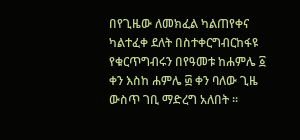በየጊዜው ለመክፈል ካልጠየቀና ካልተፈቀ ደለት በስተቀርግብርከፋዩ የቁርጥግብሩን በየዓመቱ ከሐምሌ ፩ ቀን እስከ ሐምሌ ፴ ቀን ባለው ጊዜ ውስጥ ገቢ ማድረግ አለበት ።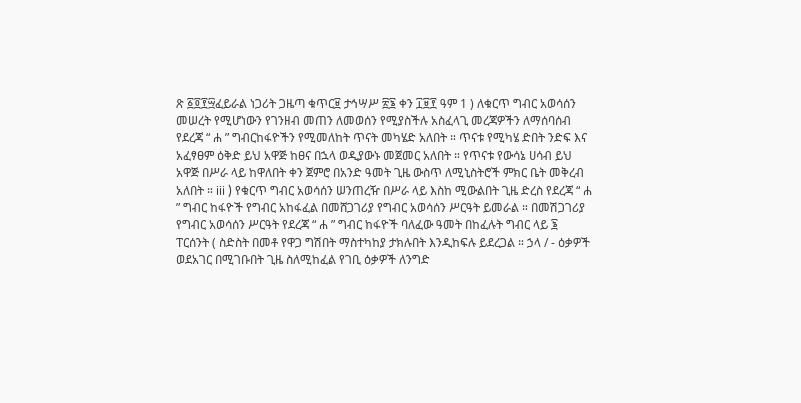ጽ ፩፬፻፵ፈይራል ነጋሪት ጋዜጣ ቁጥር፱ ታኅሣሥ ፳፮ ቀን ፲፱፻ ዓም 1 ) ለቁርጥ ግብር አወሳሰን መሠረት የሚሆነውን የገንዘብ መጠን ለመወሰን የሚያስችሉ አስፈላጊ መረጃዎችን ለማሰባሰብ የደረጃ “ ሐ ” ግብርከፋዮችን የሚመለከት ጥናት መካሄድ አለበት ። ጥናቱ የሚካሄ ድበት ንድፍ እና አፈፃፀም ዕቅድ ይህ አዋጅ ከፀና በኋላ ወዲያውኑ መጀመር አለበት ። የጥናቱ የውሳኔ ሀሳብ ይህ አዋጅ በሥራ ላይ ከዋለበት ቀን ጀምሮ በአንድ ዓመት ጊዜ ውስጥ ለሚኒስትሮች ምክር ቤት መቅረብ አለበት ። iii ) የቁርጥ ግብር አወሳሰን ሠንጠረዥ በሥራ ላይ እስከ ሚውልበት ጊዜ ድረስ የደረጃ “ ሐ ” ግብር ከፋዮች የግብር አከፋፈል በመሸጋገሪያ የግብር አወሳሰን ሥርዓት ይመራል ። በመሽጋገሪያ የግብር አወሳሰን ሥርዓት የደረጃ “ ሐ ” ግብር ከፋዮች ባለፈው ዓመት በከፈሉት ግብር ላይ ፮ ፐርሰንት ( ስድስት በመቶ የዋጋ ግሽበት ማስተካከያ ታክሉበት እንዲከፍሉ ይደረጋል ። ኃላ / - ዕቃዎች ወደአገር በሚገቡበት ጊዜ ስለሚከፈል የገቢ ዕቃዎች ለንግድ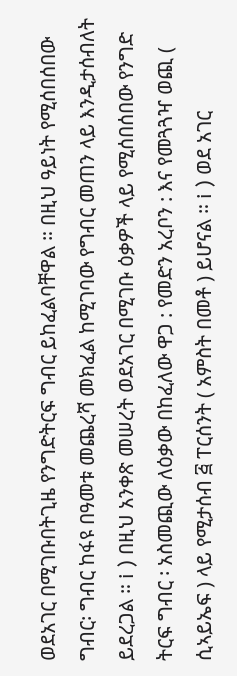ወደአገር በሚገቡበትጊዜ የንግድትርፍ ግብር ይከፈልባቸዋል ። በዚህ ዓይነት የሚሰበሰበው ግብር፡ ግብር ከፋዩ በዓመቱ መጨረሻ መክፈል ከሚገባው የግብር መጠን ላይ እንዲታሰብለት ይደረጋል ። i ) በዚህ አንቀጽ መሠረት ወደአገር በሚገቡ ዕቃዎች ላይ የሚሰበሰበው የንግድ ትርፍ ግብር ፡ አስመጪው ለዕቃው በከፈለው ዋጋ : የመድን አረቦን : እና የመጓጓዣ ወጪ ( ሲኣይኤፍ ) ላይ የሚታሰብ ፭ ፐርሰንት ( አምስት በመቶ ) ይሆናል ። i ) ወደ አገር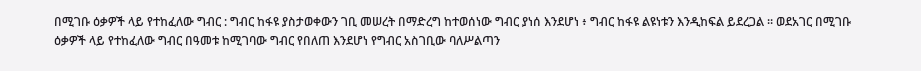በሚገቡ ዕቃዎች ላይ የተከፈለው ግብር : ግብር ከፋዩ ያስታወቀውን ገቢ መሠረት በማድረግ ከተወሰነው ግብር ያነሰ እንደሆነ ፥ ግብር ከፋዩ ልዩነቱን እንዲከፍል ይደረጋል ። ወደአገር በሚገቡ ዕቃዎች ላይ የተከፈለው ግብር በዓመቱ ከሚገባው ግብር የበለጠ እንደሆነ የግብር አስገቢው ባለሥልጣን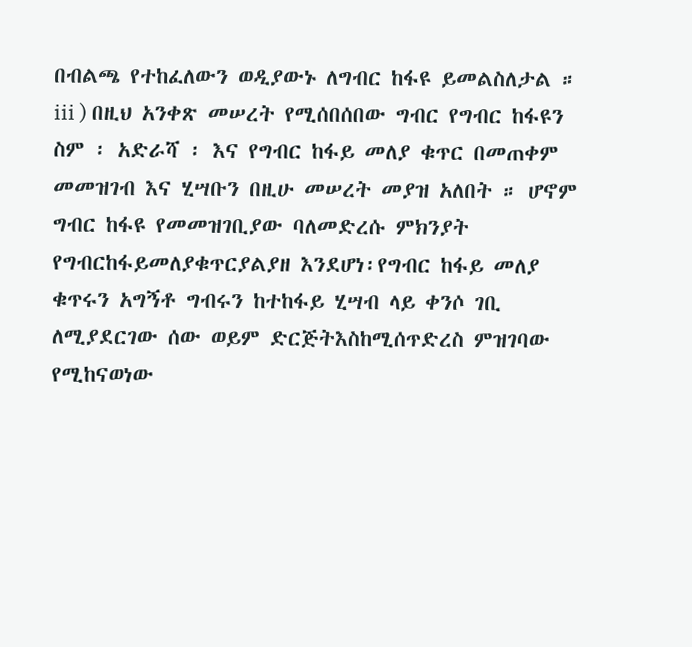በብልጫ የተከፈለውን ወዲያውኑ ለግብር ከፋዩ ይመልስለታል ። iii ) በዚህ አንቀጽ መሠረት የሚሰበሰበው ግብር የግብር ከፋዩን ስም ፡ አድራሻ ፡ እና የግብር ከፋይ መለያ ቁጥር በመጠቀም መመዝገብ እና ሂሣቡን በዚሁ መሠረት መያዝ አለበት ። ሆኖም ግብር ከፋዩ የመመዝገቢያው ባለመድረሱ ምክንያት የግብርከፋይመለያቁጥርያልያዘ እንደሆነ፡የግብር ከፋይ መለያ ቁጥሩን አግኝቶ ግብሩን ከተከፋይ ሂሣብ ላይ ቀንሶ ገቢ ለሚያደርገው ሰው ወይም ድርጅትእስከሚሰጥድረስ ምዝገባው የሚከናወነው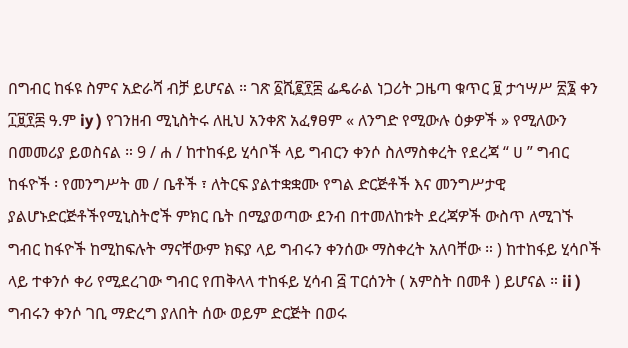በግብር ከፋዩ ስምና አድራሻ ብቻ ይሆናል ። ገጽ ፩ሺ፪፻፰ ፌዴራል ነጋሪት ጋዜጣ ቁጥር ፱ ታኅሣሥ ፳፮ ቀን ፲፱፻፷ ዓ.ም iy ) የገንዘብ ሚኒስትሩ ለዚህ አንቀጽ አፈፃፀም « ለንግድ የሚውሉ ዕቃዎች » የሚለውን በመመሪያ ይወስናል ። 9 / ሐ / ከተከፋይ ሂሳቦች ላይ ግብርን ቀንሶ ስለማስቀረት የደረጃ “ ሀ ” ግብር ከፋዮች ፡ የመንግሥት መ / ቤቶች ፣ ለትርፍ ያልተቋቋሙ የግል ድርጅቶች እና መንግሥታዊ ያልሆኑድርጅቶችየሚኒስትሮች ምክር ቤት በሚያወጣው ደንብ በተመለከቱት ደረጃዎች ውስጥ ለሚገኙ ግብር ከፋዮች ከሚከፍሉት ማናቸውም ክፍያ ላይ ግብሩን ቀንሰው ማስቀረት አለባቸው ። ) ከተከፋይ ሂሳቦች ላይ ተቀንሶ ቀሪ የሚደረገው ግብር የጠቅላላ ተከፋይ ሂሳብ ፭ ፐርሰንት ( አምስት በመቶ ) ይሆናል ። ii ) ግብሩን ቀንሶ ገቢ ማድረግ ያለበት ሰው ወይም ድርጅት በወሩ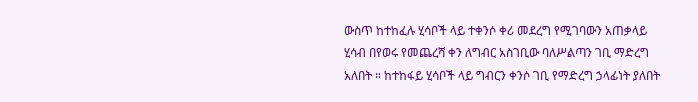ውስጥ ከተከፈሉ ሂሳቦች ላይ ተቀንሶ ቀሪ መደረግ የሚገባውን አጠቃላይ ሂሳብ በየወሩ የመጨረሻ ቀን ለግብር አስገቢው ባለሥልጣን ገቢ ማድረግ አለበት ። ከተከፋይ ሂሳቦች ላይ ግብርን ቀንሶ ገቢ የማድረግ ኃላፊነት ያለበት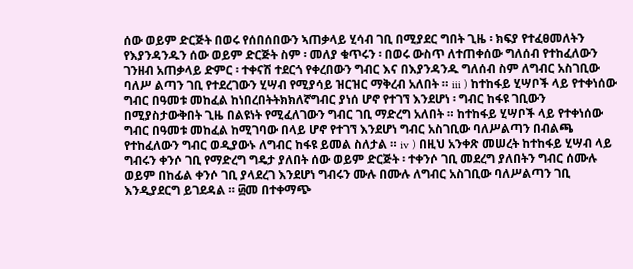ሰው ወይም ድርጅት በወሩ የሰበሰበውን ኣጠቃላይ ሂሳብ ገቢ በሚያደር ግበት ጊዜ ፡ ክፍያ የተፈፀመለትን የእያንዳንዱን ሰው ወይም ድርጅት ስም ፡ መለያ ቁጥሩን ፡ በወሩ ውስጥ ለተጠቀሰው ግለሰብ የተከፈለውን ገንዘብ አጠቃላይ ድምር ፡ ተቀናሽ ተደርጎ የቀረበውን ግብር እና በእያንዳንዱ ግለሰብ ስም ለግብር አስገቢው ባለሥ ልጣን ገቢ የተደረገውን ሂሣብ የሚያሳይ ዝርዝር ማቅረብ አለበት ። iii ) ከተከፋይ ሂሣቦች ላይ የተቀነሰው ግብር በዓመቱ መከፈል ከነበረበትትክክለኛግብር ያነሰ ሆኖ የተገኘ እንደሆነ ፡ ግብር ከፋዩ ገቢውን በሚያስታውቅበት ጊዜ በልዩነት የሚፈለገውን ግብር ገቢ ማድረግ አለበት ። ከተከፋይ ሂሣቦች ላይ የተቀነሰው ግብር በዓመቱ መከፈል ከሚገባው በላይ ሆኖ የተገኘ እንደሆነ ግብር አስገቢው ባለሥልጣን በብልጫ የተከፈለውን ግብር ወዲያውኑ ለግብር ከፋዩ ይመል ስለታል ። iv ) በዚህ አንቀጽ መሠረት ከተከፋይ ሂሣብ ላይ ግብሩን ቀንሶ ገቢ የማድረግ ግዴታ ያለበት ሰው ወይም ድርጅት ፡ ተቀንሶ ገቢ መደረግ ያለበትን ግብር ሰሙሉ ወይም በከፊል ቀንሶ ገቢ ያላደረገ እንደሆነ ግብሩን ሙሉ በሙሉ ለግብር አስገቢው ባለሥልጣን ገቢ እንዲያደርግ ይገደዳል ። ፴መ በተቀማጭ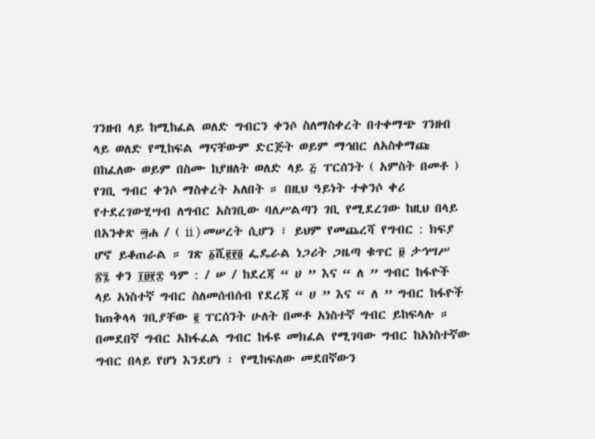ገንዘብ ላይ ከሚከፈል ወለድ ግብርን ቀንሶ ስለማስቀረት በተቀማጭ ገንዘብ ላይ ወለድ የሚከፍል ማናቸውም ድርጅት ወይም ማኅበር ለአስቀማጩ በከፈለው ወይም በስሙ ከያዘለት ወለድ ላይ ፭ ፐርሰንት ( አምስት በመቶ ) የገቢ ግብር ቀንሶ ማስቀረት አለበት ። በዚህ ዓይነት ተቀንሶ ቀሪ የተደረገውሂሣብ ለግብር አስገቢው ባለሥልጣን ገቢ የሚደረገው ከዚህ በላይ በአንቀጽ ፵ሐ / ( ii ) መሠረት ሲሆን ፣ ይህም የመጨረሻ የግብር : ክፍያ ሆኖ ይቆጠራል ። ገጽ ፩ሺ፪፻፬ ፌዴራል ነጋሪት ጋዜጣ ቁጥር ፱ ታኅሣሥ ፳፯ ቀን ፲፱፻፰ ዓም : / ሠ / ከደረጃ “ ሀ ” እና “ ለ ” ግብር ከፋዮች ላይ አነስተኛ ግብር ስለመሰብሰብ የደረጃ “ ሀ ” እና “ ለ ” ግብር ከፋዮች ከጠቅላላ ገቢያቸው ፪ ፐርሰንት ሁለት በመቶ አነስተኛ ግብር ይከፍላሉ ። በመደበኛ ግብር አከፋፈል ግብር ከፋዩ መክፈል የሚገባው ግብር ከአነስተኛው ግብር በላይ የሆነ እንደሆነ ፡ የሚከፍለው መደበኛውን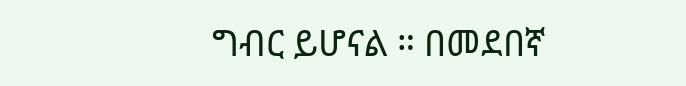ግብር ይሆናል ። በመደበኛ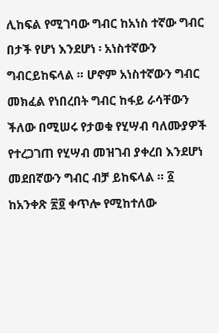ሊከፍል የሚገባው ግብር ከአነስ ተኛው ግብር በታች የሆነ እንደሆነ ፡ አነስተኛውን ግብርይከፍላል ። ሆኖም አነስተኛውን ግብር መክፈል የነበረበት ግብር ከፋይ ራሳቸውን ችለው በሚሠሩ የታወቁ የሂሣብ ባለሙያዎች የተረጋገጠ የሂሣብ መዝገብ ያቀረበ እንደሆነ መደበኛውን ግብር ብቻ ይከፍላል ። ፩ ከአንቀጽ ፳፬ ቀጥሎ የሚከተለው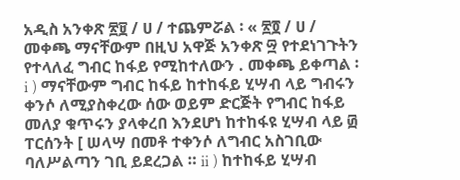አዲስ አንቀጽ ፳፱ / ሀ / ተጨምሯል ፡ « ፳፬ / ሀ / መቀጫ ማናቸውም በዚህ አዋጅ አንቀጽ ፵ የተደነገጉትን የተላለፈ ግብር ከፋይ የሚከተለውን . መቀጫ ይቀጣል ፡ i ) ማናቸውም ግብር ከፋይ ከተከፋይ ሂሣብ ላይ ግብሩን ቀንሶ ለሚያስቀረው ሰው ወይም ድርጅት የግብር ከፋይ መለያ ቁጥሩን ያላቀረበ እንደሆነ ከተከፋዩ ሂሣብ ላይ ፴ ፐርሰንት [ ሠላሣ በመቶ ተቀንሶ ለግብር አስገቢው ባለሥልጣን ገቢ ይደረጋል ። ii ) ከተከፋይ ሂሣብ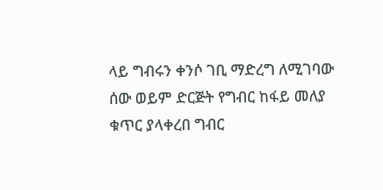ላይ ግብሩን ቀንሶ ገቢ ማድረግ ለሚገባው ሰው ወይም ድርጅት የግብር ከፋይ መለያ ቁጥር ያላቀረበ ግብር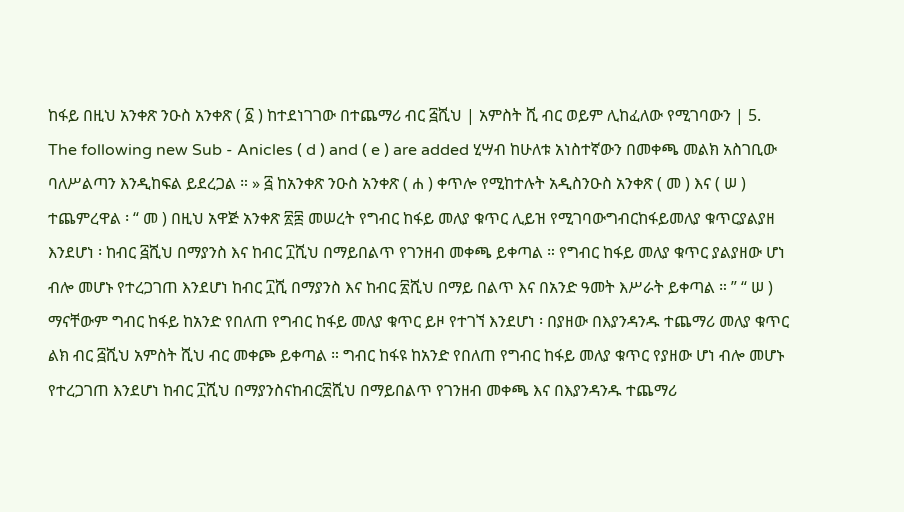ከፋይ በዚህ አንቀጽ ንዑስ አንቀጽ ( ፩ ) ከተደነገገው በተጨማሪ ብር ፭ሺህ | አምስት ሺ ብር ወይም ሊከፈለው የሚገባውን | 5. The following new Sub - Anicles ( d ) and ( e ) are added ሂሣብ ከሁለቱ አነስተኛውን በመቀጫ መልክ አስገቢው ባለሥልጣን እንዲከፍል ይደረጋል ። » ፭ ከአንቀጽ ንዑስ አንቀጽ ( ሐ ) ቀጥሎ የሚከተሉት አዲስንዑስ አንቀጽ ( መ ) እና ( ሠ ) ተጨምረዋል ፡ “ መ ) በዚህ አዋጅ አንቀጽ ፳፰ መሠረት የግብር ከፋይ መለያ ቁጥር ሊይዝ የሚገባውግብርከፋይመለያ ቁጥርያልያዘ እንደሆነ ፡ ከብር ፭ሺህ በማያንስ እና ከብር ፲ሺህ በማይበልጥ የገንዘብ መቀጫ ይቀጣል ። የግብር ከፋይ መለያ ቁጥር ያልያዘው ሆነ ብሎ መሆኑ የተረጋገጠ እንደሆነ ከብር ፲ሺ በማያንስ እና ከብር ፳ሺህ በማይ በልጥ እና በአንድ ዓመት እሥራት ይቀጣል ። ” “ ሠ ) ማናቸውም ግብር ከፋይ ከአንድ የበለጠ የግብር ከፋይ መለያ ቁጥር ይዞ የተገኘ እንደሆነ ፡ በያዘው በእያንዳንዱ ተጨማሪ መለያ ቁጥር ልክ ብር ፭ሺህ አምስት ሺህ ብር መቀጮ ይቀጣል ። ግብር ከፋዩ ከአንድ የበለጠ የግብር ከፋይ መለያ ቁጥር የያዘው ሆነ ብሎ መሆኑ የተረጋገጠ እንደሆነ ከብር ፲ሺህ በማያንስናከብር፳ሺህ በማይበልጥ የገንዘብ መቀጫ እና በእያንዳንዱ ተጨማሪ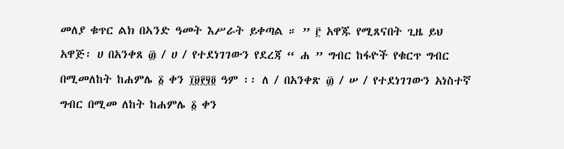መለያ ቁጥር ልክ በኣንድ ዓመት እሥራት ይቀጣል ። ” ፫ አዋጁ የሚጸናበት ጊዜ ይህ አዋጅ፡ ሀ በአንቀጸ ፴ / ሀ / የተደነገገውን የደረጃ “ ሐ ” ግብር ከፋዮች የቁርጥ ግብር በሚመለከት ከሐምሌ ፩ ቀን ፲፱፻፶፬ ዓም ፡፡ ለ / በአንቀጽ ፴ / ሠ / የተደነገገውን አነስተኛ ግብር በሚመ ለከት ከሐምሌ ፩ ቀን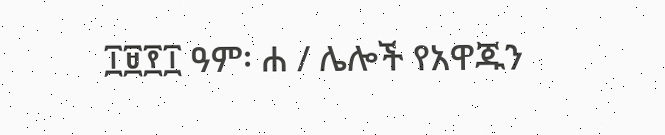፲፱፻፲ ዓም፡ ሐ / ሌሎች የአዋጁን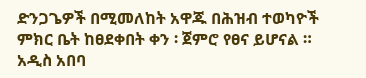ድንጋጌዎች በሚመለከት አዋጁ በሕዝብ ተወካዮች ምክር ቤት ከፀደቀበት ቀን ፡ ጀምሮ የፀና ይሆናል ። አዲስ አበባ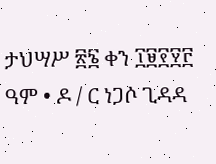ታህሣሥ ፳፮ ቀን ፲፱፻፶፫ ዓም • ዶ / ር ነጋሶ ጊዳዳ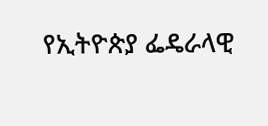የኢትዮጵያ ፌዴራላዊ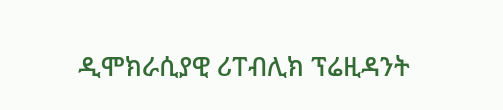ዲሞክራሲያዊ ሪፐብሊክ ፕሬዚዳንት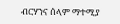ብርሃንና ሰላም ማተሚያ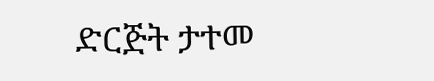ድርጅት ታተመ